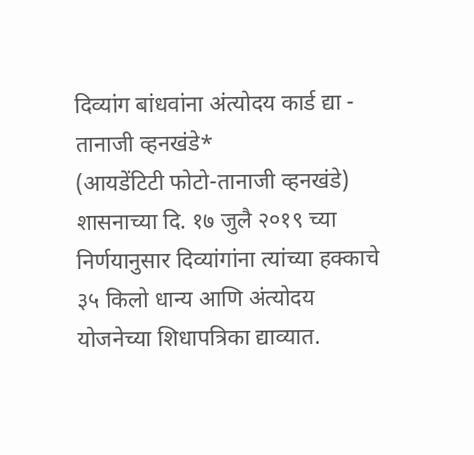दिव्यांग बांधवांना अंत्योदय कार्ड द्या - तानाजी व्हनखंडे*
(आयडेंटिटी फोटो-तानाजी व्हनखंडे)
शासनाच्या दि. १७ जुलै २०१९ च्या निर्णयानुसार दिव्यांगांना त्यांच्या हक्काचे ३५ किलो धान्य आणि अंत्योदय योजनेच्या शिधापत्रिका द्याव्यात.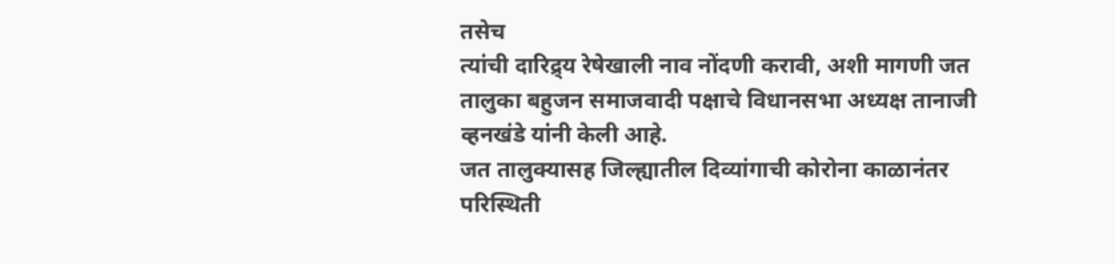तसेच
त्यांची दारिद्र्य रेषेखाली नाव नोंदणी करावी, अशी मागणी जत तालुका बहुजन समाजवादी पक्षाचे विधानसभा अध्यक्ष तानाजी व्हनखंडे यांनी केली आहे.
जत तालुक्यासह जिल्ह्यातील दिव्यांगाची कोरोना काळानंतर परिस्थिती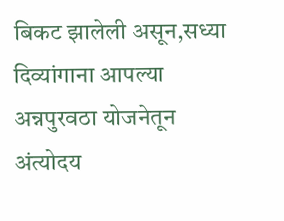बिकट झालेली असून,सध्या दिव्यांगाना आपल्या अन्नपुरवठा योजनेतून अंत्योदय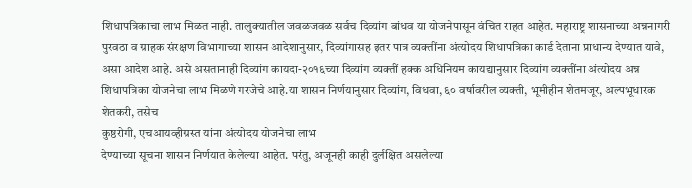शिधापत्रिकाचा लाभ मिळत नाही. तालुक्यातील जवळजवळ सर्वच दिव्यांग बांधव या योजनेपासून वंचित राहत आहेत. महाराष्ट्र शासनाच्या अन्ननागरी पुरवठा व ग्राहक संरक्षण विभागाच्या शासन आदेशानुसार, दिव्यांगासह इतर पात्र व्यक्तींना अंत्योदय शिधापत्रिका कार्ड देताना प्राधान्य देण्यात यावे, असा आदेश आहे. असे असतानाही दिव्यांग कायदा-२०१६च्या दिव्यांग व्यक्तीं हक्क अधिनियम कायद्यानुसार दिव्यांग व्यक्तींना अंत्योदय अन्न शिधापत्रिका योजनेचा लाभ मिळणे गरजेचे आहे.या शासन निर्णयानुसार दिव्यांग, विधवा, ६० वर्षावरील व्यक्ती, भूमीहीन शेतमजूर, अल्पभूधारक शेतकरी, तसेच
कुष्ठरोगी, एचआयव्हीग्रस्त यांना अंत्योदय योजनेचा लाभ
देण्याच्या सूचना शासन निर्णयात केलेल्या आहेत. परंतु, अजूनही काही दुर्लक्षित असलेल्या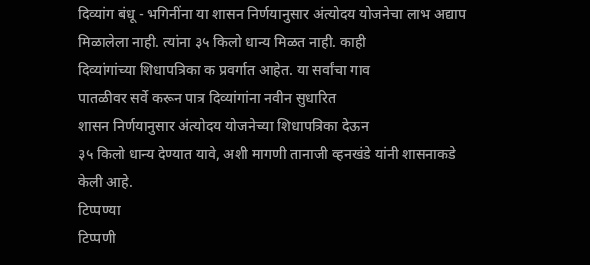दिव्यांग बंधू - भगिनींना या शासन निर्णयानुसार अंत्योदय योजनेचा लाभ अद्याप
मिळालेला नाही. त्यांना ३५ किलो धान्य मिळत नाही. काही
दिव्यांगांच्या शिधापत्रिका क प्रवर्गात आहेत. या सर्वांचा गाव
पातळीवर सर्वे करून पात्र दिव्यांगांना नवीन सुधारित
शासन निर्णयानुसार अंत्योदय योजनेच्या शिधापत्रिका देऊन
३५ किलो धान्य देण्यात यावे, अशी मागणी तानाजी व्हनखंडे यांनी शासनाकडे केली आहे.
टिप्पण्या
टिप्पणी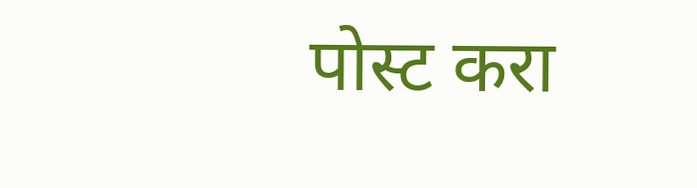पोस्ट करा